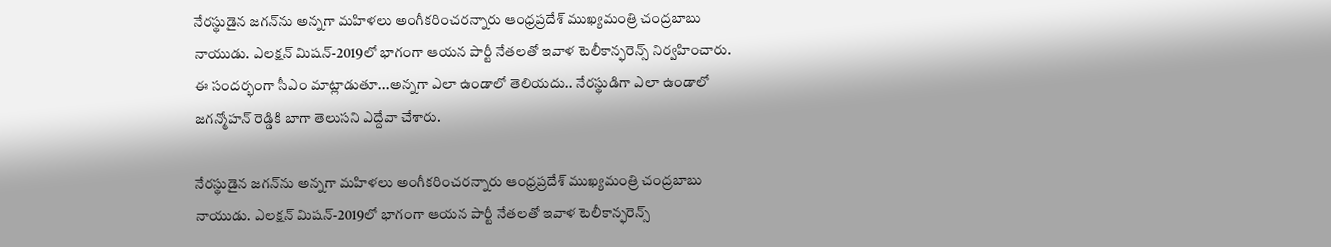నేరస్థుడైన జగన్‌ను అన్నగా మహిళలు అంగీకరించరన్నారు ఆంధ్రప్రదేశ్ ముఖ్యమంత్రి చంద్రబాబు నాయుడు. ఎలక్షన్ మిషన్-2019లో భాగంగా ఆయన పార్టీ నేతలతో ఇవాళ టెలీకాన్ఫరెన్స్ నిర్వహించారు. ఈ సందర్భంగా సీఎం మాట్లాడుతూ...అన్నగా ఎలా ఉండాలో తెలియదు.. నేరస్థుడిగా ఎలా ఉండాలో జగన్మోహన్ రెడ్డికి బాగా తెలుసని ఎద్దేవా చేశారు.

నేరస్థుడైన జగన్‌ను అన్నగా మహిళలు అంగీకరించరన్నారు ఆంధ్రప్రదేశ్ ముఖ్యమంత్రి చంద్రబాబు నాయుడు. ఎలక్షన్ మిషన్-2019లో భాగంగా ఆయన పార్టీ నేతలతో ఇవాళ టెలీకాన్ఫరెన్స్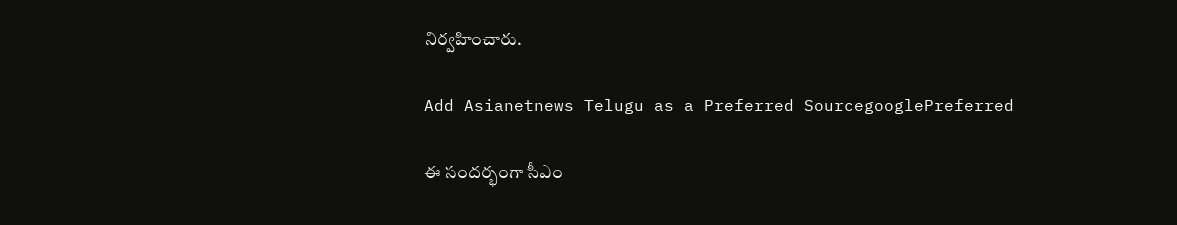నిర్వహించారు.

Add Asianetnews Telugu as a Preferred SourcegooglePreferred

ఈ సందర్భంగా సీఎం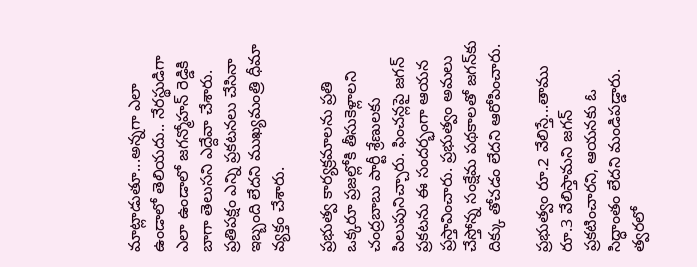మాట్లాడుతూ...అన్నగా ఎలా ఉండాలో తెలియదు.. నేరస్థుడిగా ఎలా ఉండాలో జగన్మోహన్ రెడ్డికి బాగా తెలుసని ఎద్దేవా చేశారు. ప్రతిపక్షం ఎన్ని ప్రకటనలు చేసినా ఇబ్బంది లేదని ముఖ్యమంత్రి ధీమా వ్యక్తం చేశారు.

ప్రభుత్వ కార్యక్రమాలను ప్రతి ఒక్కరూ ప్రజల్లోకి తీసుకెళ్లాలని చంద్రబాబు పార్టీ శ్రేణులకు పిలుపునిచ్చారు. ఫించన్లపై జగన్ ప్రకటను ఈ సందర్భంగా ఆయన ప్రస్తావించారు. ప్రభుత్వం అమలు చేస్తోన్న సంక్షేమ పథకాలతో జగన్‌కు దిక్కు తోచడం లేదని ఆరోపించారు.

ప్రభుత్వం రూ.2 వేలిస్తే...తాము రూ.3 వేలిస్తామని జగన్ ప్రకటించారని, ఆయనకు ఓ సిద్ధాంతం లేదని మండిపడ్డారు. త్వరలో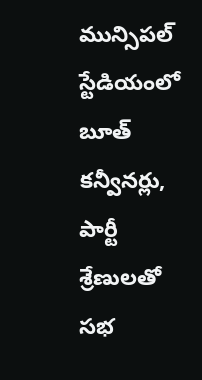మున్సిపల్ స్టేడియంలో బూత్ కన్వీనర్లు, పార్టీ శ్రేణులతో సభ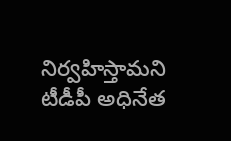నిర్వహిస్తామని టీడీపీ అధినేత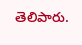తెలిపారు.